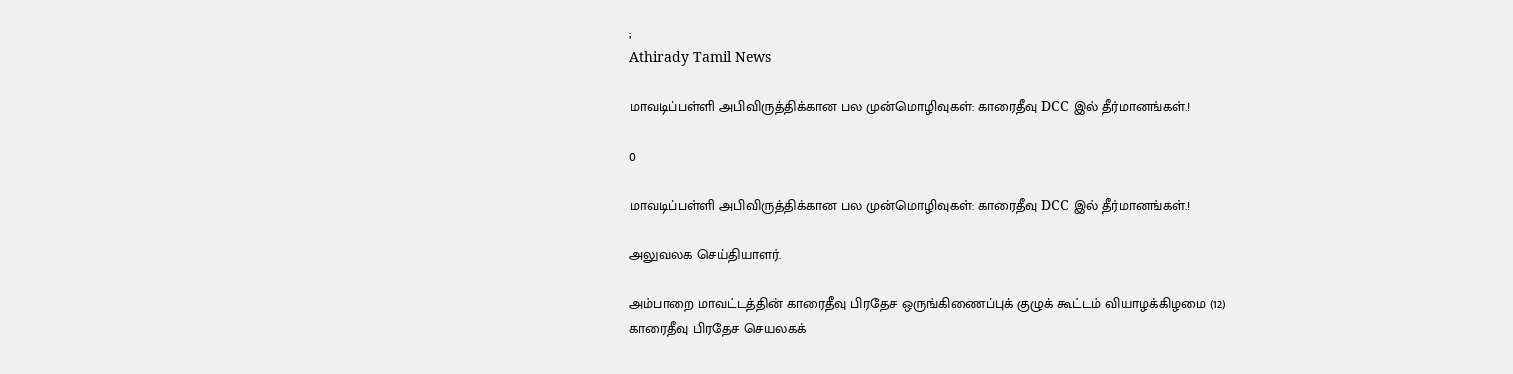;
Athirady Tamil News

மாவடிப்பள்ளி அபிவிருத்திக்கான பல முன்மொழிவுகள்: காரைதீவு DCC இல் தீர்மானங்கள்.!

0

மாவடிப்பள்ளி அபிவிருத்திக்கான பல முன்மொழிவுகள்: காரைதீவு DCC இல் தீர்மானங்கள்.!

அலுவலக செய்தியாளர்.

அம்பாறை மாவட்டத்தின் காரைதீவு பிரதேச ஒருங்கிணைப்புக் குழுக் கூட்டம் வியாழக்கிழமை (12) காரைதீவு பிரதேச செயலகக்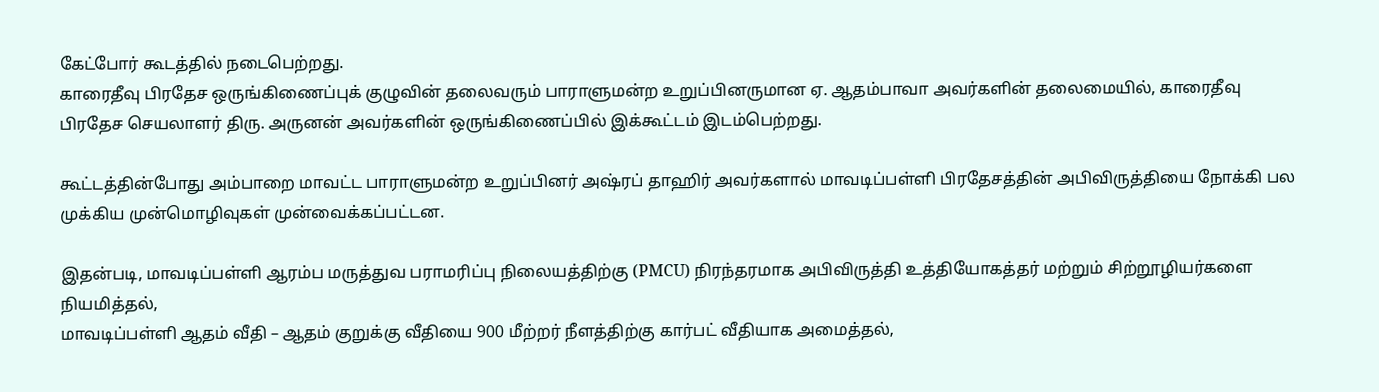கேட்போர் கூடத்தில் நடைபெற்றது.
காரைதீவு பிரதேச ஒருங்கிணைப்புக் குழுவின் தலைவரும் பாராளுமன்ற உறுப்பினருமான ஏ. ஆதம்பாவா அவர்களின் தலைமையில், காரைதீவு பிரதேச செயலாளர் திரு. அருனன் அவர்களின் ஒருங்கிணைப்பில் இக்கூட்டம் இடம்பெற்றது.

கூட்டத்தின்போது அம்பாறை மாவட்ட பாராளுமன்ற உறுப்பினர் அஷ்ரப் தாஹிர் அவர்களால் மாவடிப்பள்ளி பிரதேசத்தின் அபிவிருத்தியை நோக்கி பல முக்கிய முன்மொழிவுகள் முன்வைக்கப்பட்டன.

இதன்படி, மாவடிப்பள்ளி ஆரம்ப மருத்துவ பராமரிப்பு நிலையத்திற்கு (PMCU) நிரந்தரமாக அபிவிருத்தி உத்தியோகத்தர் மற்றும் சிற்றூழியர்களை நியமித்தல்,
மாவடிப்பள்ளி ஆதம் வீதி – ஆதம் குறுக்கு வீதியை 900 மீற்றர் நீளத்திற்கு கார்பட் வீதியாக அமைத்தல்,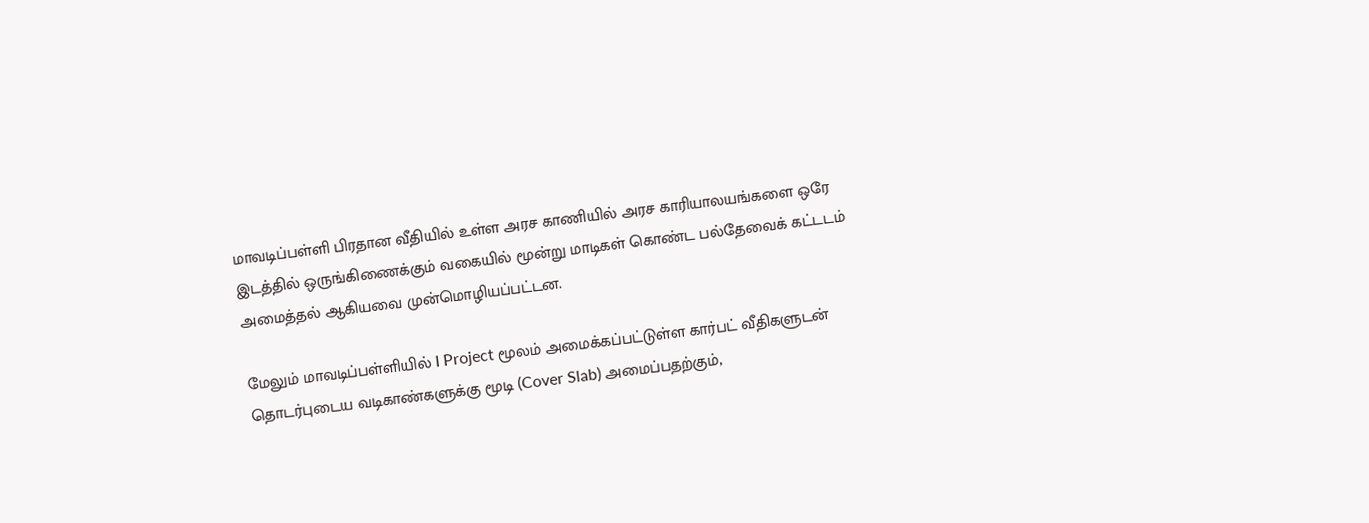மாவடிப்பள்ளி பிரதான வீதியில் உள்ள அரச காணியில் அரச காரியாலயங்களை ஒரே இடத்தில் ஒருங்கிணைக்கும் வகையில் மூன்று மாடிகள் கொண்ட பல்தேவைக் கட்டடம் அமைத்தல் ஆகியவை முன்மொழியப்பட்டன.

மேலும் மாவடிப்பள்ளியில் I Project மூலம் அமைக்கப்பட்டுள்ள கார்பட் வீதிகளுடன் தொடர்புடைய வடிகாண்களுக்கு மூடி (Cover Slab) அமைப்பதற்கும்,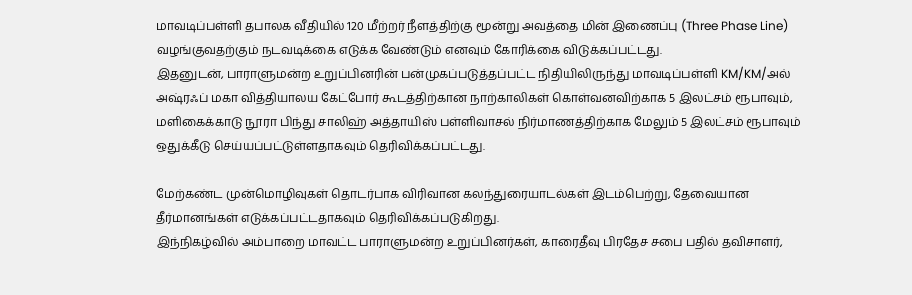மாவடிப்பள்ளி தபாலக வீதியில் 120 மீற்றர் நீளத்திற்கு மூன்று அவத்தை மின் இணைப்பு (Three Phase Line) வழங்குவதற்கும் நடவடிக்கை எடுக்க வேண்டும் எனவும் கோரிக்கை விடுக்கப்பட்டது.
இதனுடன், பாராளுமன்ற உறுப்பினரின் பன்முகப்படுத்தப்பட்ட நிதியிலிருந்து மாவடிப்பள்ளி KM/KM/அல் அஷ்ரஃப் மகா வித்தியாலய கேட்போர் கூடத்திற்கான நாற்காலிகள் கொள்வனவிற்காக 5 இலட்சம் ரூபாவும், மளிகைக்காடு நூரா பிந்து சாலிஹ் அத்தாயிஸ் பள்ளிவாசல் நிர்மாணத்திற்காக மேலும் 5 இலட்சம் ரூபாவும் ஒதுக்கீடு செய்யப்பட்டுள்ளதாகவும் தெரிவிக்கப்பட்டது.

மேற்கண்ட முன்மொழிவுகள் தொடர்பாக விரிவான கலந்துரையாடல்கள் இடம்பெற்று, தேவையான தீர்மானங்கள் எடுக்கப்பட்டதாகவும் தெரிவிக்கப்படுகிறது.
இந்நிகழ்வில் அம்பாறை மாவட்ட பாராளுமன்ற உறுப்பினர்கள், காரைதீவு பிரதேச சபை பதில் தவிசாளர்,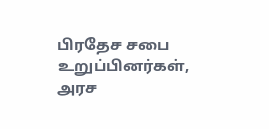பிரதேச சபை உறுப்பினர்கள், அரச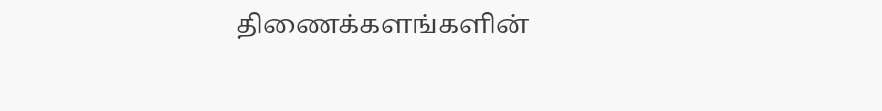திணைக்களங்களின்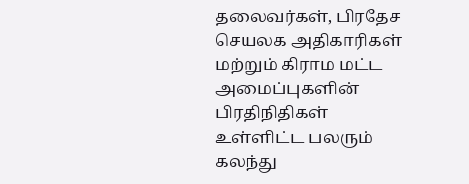தலைவர்கள், பிரதேச செயலக அதிகாரிகள் மற்றும் கிராம மட்ட அமைப்புகளின் பிரதிநிதிகள் உள்ளிட்ட பலரும் கலந்து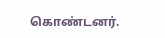கொண்டனர்.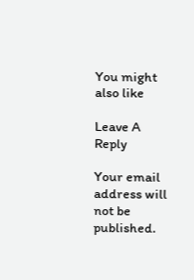You might also like

Leave A Reply

Your email address will not be published.